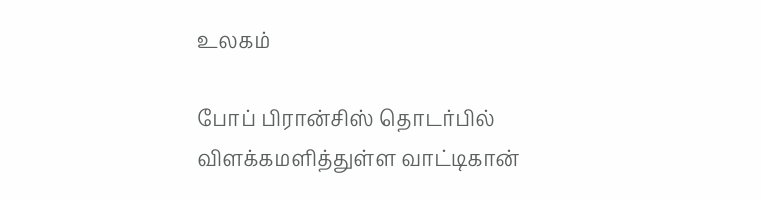உலகம்

போப் பிரான்சிஸ் தொடர்பில் விளக்கமளித்துள்ள வாட்டிகான்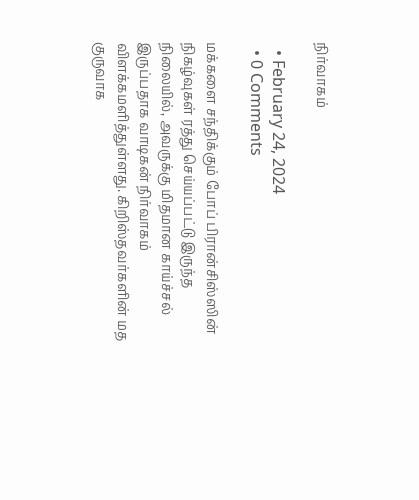நிர்வாகம்

  • February 24, 2024
  • 0 Comments

மக்களை சந்திக்கும் போப் பிரான்சிஸ்ஸின் நிகழ்வுகள் ரத்து செய்யப்பட்டு இருந்த நிலையில், அவருக்கு மிதமான காய்ச்சல் இருப்பதாக வாடிகன் நிர்வாகம் விளக்கமளித்துள்ளது. கிறிஸ்தவர்களின் மத குருவாக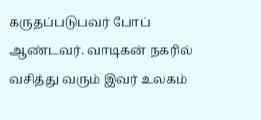கருதப்படுபவர் போப் ஆண்டவர். வாடிகன் நகரில் வசித்து வரும் இவர் உலகம்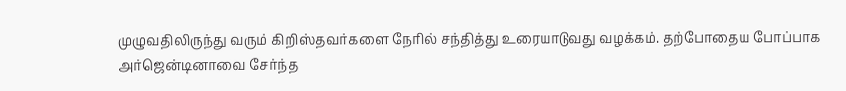முழுவதிலிருந்து வரும் கிறிஸ்தவர்களை நேரில் சந்தித்து உரையாடுவது வழக்கம். தற்போதைய போப்பாக அர்ஜென்டினாவை சேர்ந்த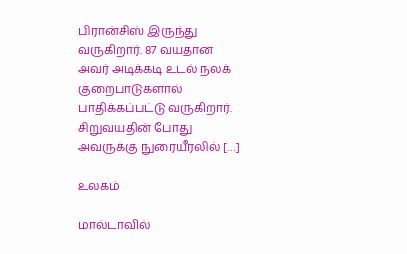பிரான்சிஸ் இருந்து வருகிறார். 87 வயதான அவர் அடிக்கடி உடல் நலக் குறைபாடுகளால் பாதிக்கப்பட்டு வருகிறார். சிறுவயதின் போது அவருக்கு நுரையீரலில் […]

உலகம்

மால்டாவில்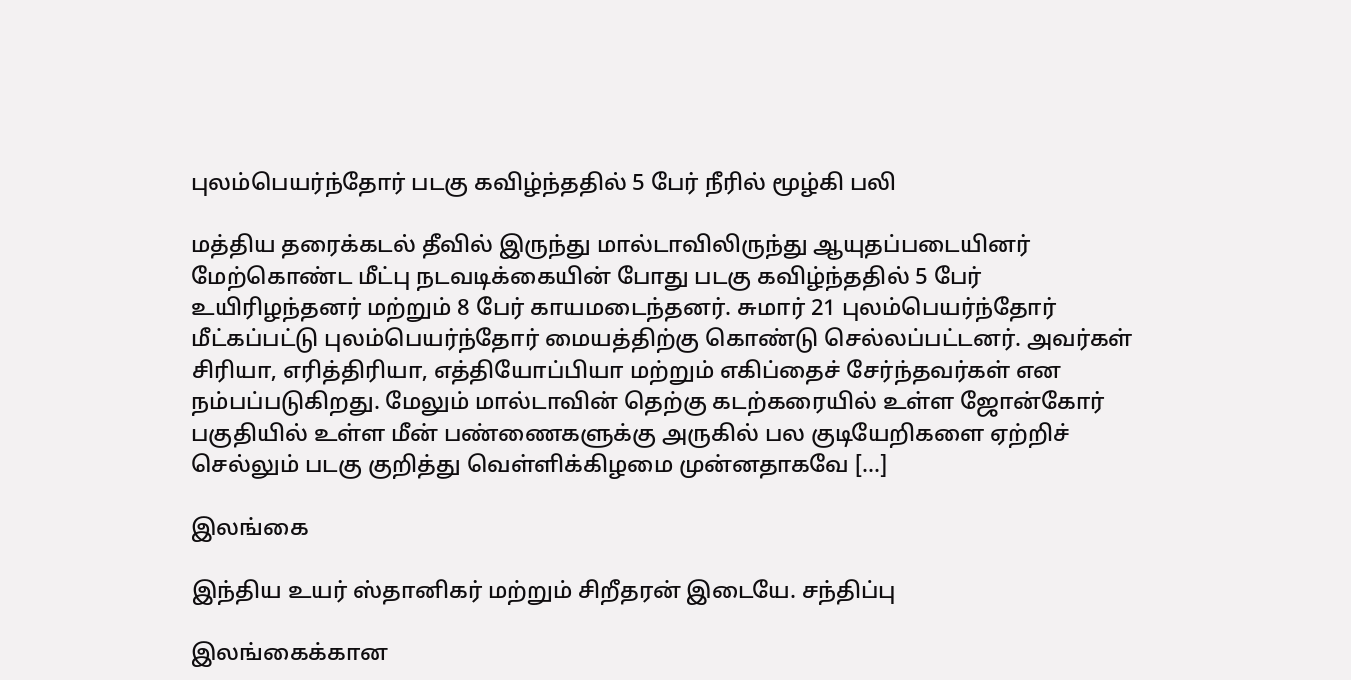புலம்பெயர்ந்தோர் படகு கவிழ்ந்ததில் 5 பேர் நீரில் மூழ்கி பலி

மத்திய தரைக்கடல் தீவில் இருந்து மால்டாவிலிருந்து ஆயுதப்படையினர் மேற்கொண்ட மீட்பு நடவடிக்கையின் போது படகு கவிழ்ந்ததில் 5 பேர் உயிரிழந்தனர் மற்றும் 8 பேர் காயமடைந்தனர். சுமார் 21 புலம்பெயர்ந்தோர் மீட்கப்பட்டு புலம்பெயர்ந்தோர் மையத்திற்கு கொண்டு செல்லப்பட்டனர். அவர்கள் சிரியா, எரித்திரியா, எத்தியோப்பியா மற்றும் எகிப்தைச் சேர்ந்தவர்கள் என நம்பப்படுகிறது. மேலும் மால்டாவின் தெற்கு கடற்கரையில் உள்ள ஜோன்கோர் பகுதியில் உள்ள மீன் பண்ணைகளுக்கு அருகில் பல குடியேறிகளை ஏற்றிச் செல்லும் படகு குறித்து வெள்ளிக்கிழமை முன்னதாகவே […]

இலங்கை

இந்திய உயர் ஸ்தானிகர் மற்றும் சிறீதரன் இடையே. சந்திப்பு

இலங்கைக்கான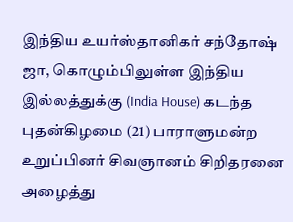இந்திய உயர்ஸ்தானிகர் சந்தோஷ் ஜா, கொழும்பிலுள்ள இந்திய இல்லத்துக்கு (India House) கடந்த புதன்கிழமை (21) பாராளுமன்ற உறுப்பினர் சிவஞானம் சிறிதரனை அழைத்து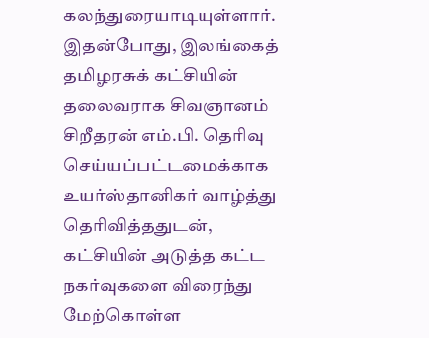கலந்துரையாடியுள்ளார். இதன்போது, இலங்கைத் தமிழரசுக் கட்சியின் தலைவராக சிவஞானம் சிறீதரன் எம்.பி. தெரிவு செய்யப்பட்டமைக்காக உயர்ஸ்தானிகர் வாழ்த்து தெரிவித்ததுடன், கட்சியின் அடுத்த கட்ட நகர்வுகளை விரைந்து மேற்கொள்ள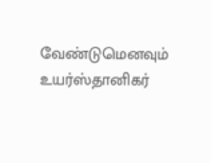வேண்டுமெனவும் உயர்ஸ்தானிகர்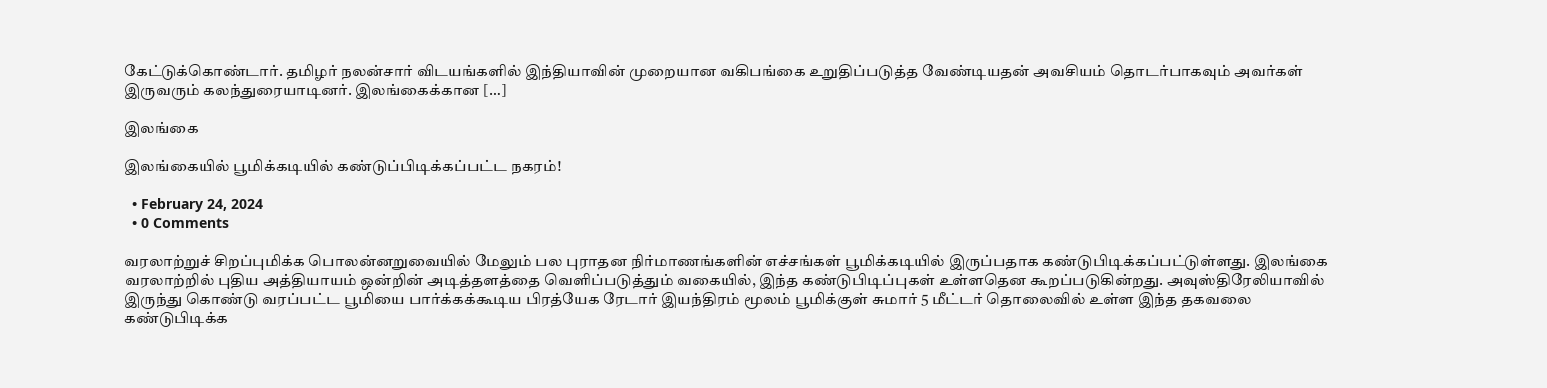கேட்டுக்கொண்டார். தமிழர் நலன்சார் விடயங்களில் இந்தியாவின் முறையான வகிபங்கை உறுதிப்படுத்த வேண்டியதன் அவசியம் தொடர்பாகவும் அவர்கள் இருவரும் கலந்துரையாடினர். இலங்கைக்கான […]

இலங்கை

இலங்கையில் பூமிக்கடியில் கண்டுப்பிடிக்கப்பட்ட நகரம்!

  • February 24, 2024
  • 0 Comments

வரலாற்றுச் சிறப்புமிக்க பொலன்னறுவையில் மேலும் பல புராதன நிர்மாணங்களின் எச்சங்கள் பூமிக்கடியில் இருப்பதாக கண்டுபிடிக்கப்பட்டுள்ளது. இலங்கை வரலாற்றில் புதிய அத்தியாயம் ஒன்றின் அடித்தளத்தை வெளிப்படுத்தும் வகையில், இந்த கண்டுபிடிப்புகள் உள்ளதென கூறப்படுகின்றது. அவுஸ்திரேலியாவில் இருந்து கொண்டு வரப்பட்ட பூமியை பார்க்கக்கூடிய பிரத்யேக ரேடார் இயந்திரம் மூலம் பூமிக்குள் சுமார் 5 மீட்டர் தொலைவில் உள்ள இந்த தகவலை கண்டுபிடிக்க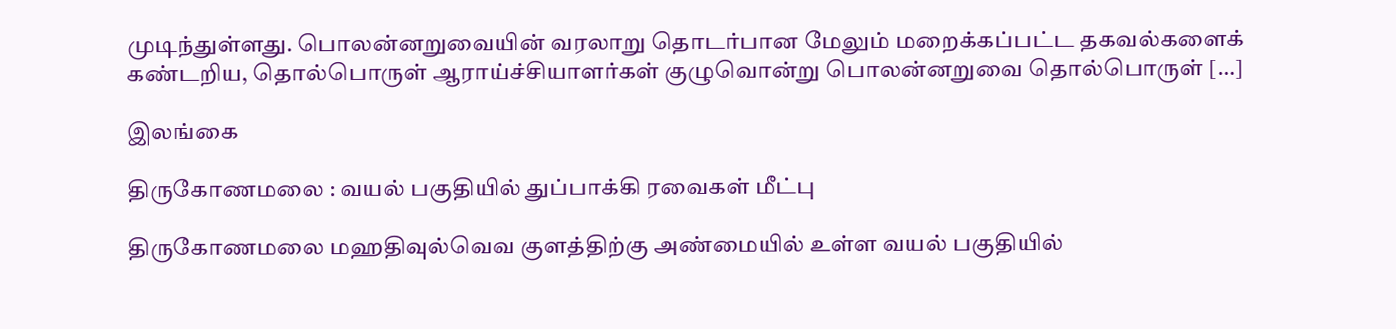முடிந்துள்ளது. பொலன்னறுவையின் வரலாறு தொடர்பான மேலும் மறைக்கப்பட்ட தகவல்களைக் கண்டறிய, தொல்பொருள் ஆராய்ச்சியாளர்கள் குழுவொன்று பொலன்னறுவை தொல்பொருள் […]

இலங்கை

திருகோணமலை : வயல் பகுதியில் துப்பாக்கி ரவைகள் மீட்பு

திருகோணமலை மஹதிவுல்வெவ குளத்திற்கு அண்மையில் உள்ள வயல் பகுதியில்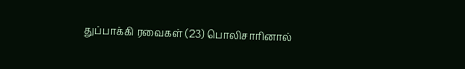துப்பாக்கி ரவைகள் (23) பொலிசாரினால்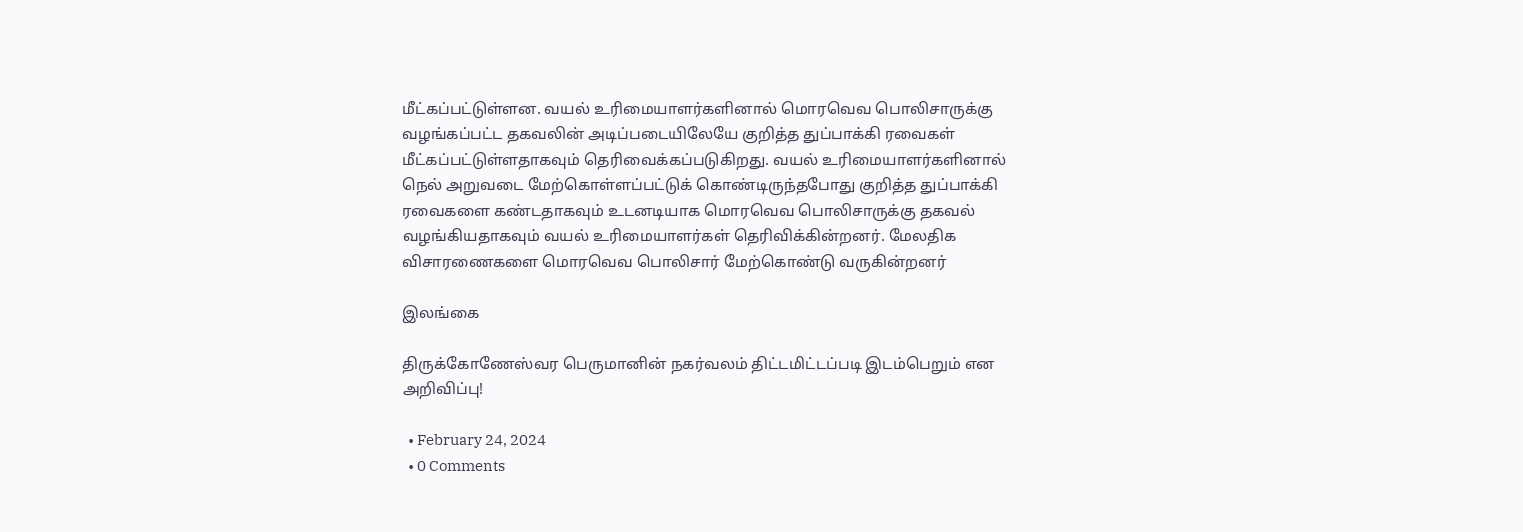மீட்கப்பட்டுள்ளன. வயல் உரிமையாளர்களினால் மொரவெவ பொலிசாருக்கு வழங்கப்பட்ட தகவலின் அடிப்படையிலேயே குறித்த துப்பாக்கி ரவைகள் மீட்கப்பட்டுள்ளதாகவும் தெரிவைக்கப்படுகிறது. வயல் உரிமையாளர்களினால் நெல் அறுவடை மேற்கொள்ளப்பட்டுக் கொண்டிருந்தபோது குறித்த துப்பாக்கி ரவைகளை கண்டதாகவும் உடனடியாக மொரவெவ பொலிசாருக்கு தகவல் வழங்கியதாகவும் வயல் உரிமையாளர்கள் தெரிவிக்கின்றனர். மேலதிக விசாரணைகளை மொரவெவ பொலிசார் மேற்கொண்டு வருகின்றனர்

இலங்கை

திருக்கோணேஸ்வர பெருமானின் நகர்வலம் திட்டமிட்டப்படி இடம்பெறும் என அறிவிப்பு!

  • February 24, 2024
  • 0 Comments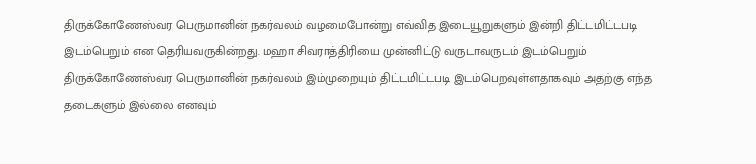திருக்கோணேஸ்வர பெருமானின் நகர்வலம் வழமைபோன்று எவ்வித இடையூறுகளும் இன்றி திட்டமிட்டபடி இடம்பெறும் என தெரியவருகின்றது. மஹா சிவராத்திரியை முன்னிட்டு வருடாவருடம் இடம்பெறும் திருக்கோணேஸ்வர பெருமானின் நகர்வலம் இம்முறையும் திட்டமிட்டபடி இடம்பெறவுள்ளதாகவும் அதற்கு எந்த தடைகளும் இல்லை எனவும்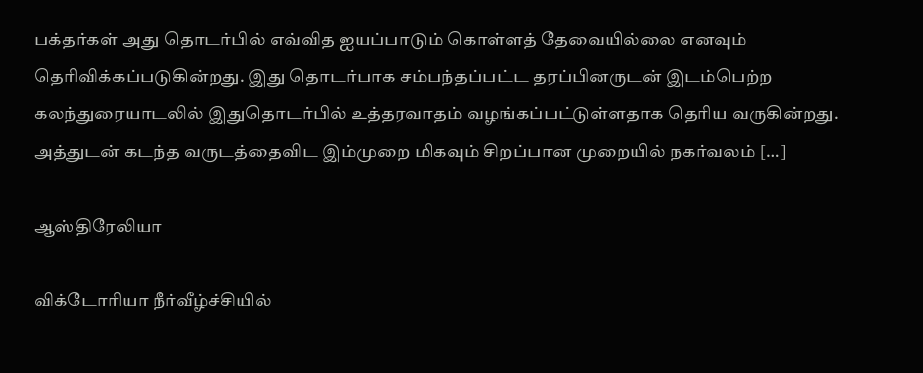பக்தர்கள் அது தொடர்பில் எவ்வித ஐயப்பாடும் கொள்ளத் தேவையில்லை எனவும் தெரிவிக்கப்படுகின்றது. இது தொடர்பாக சம்பந்தப்பட்ட தரப்பினருடன் இடம்பெற்ற கலந்துரையாடலில் இதுதொடர்பில் உத்தரவாதம் வழங்கப்பட்டுள்ளதாக தெரிய வருகின்றது. அத்துடன் கடந்த வருடத்தைவிட இம்முறை மிகவும் சிறப்பான முறையில் நகர்வலம் […]

ஆஸ்திரேலியா

விக்டோரியா நீர்வீழ்ச்சியில்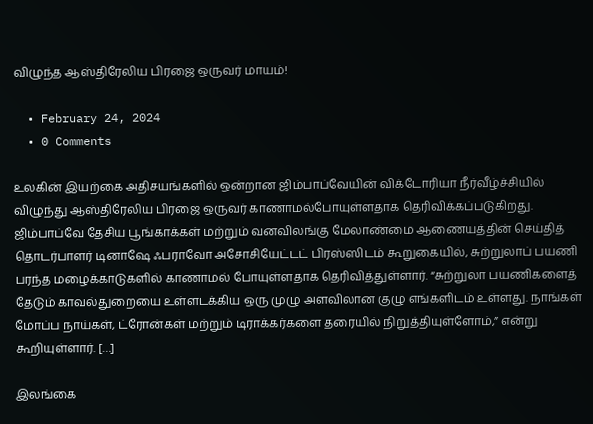விழுந்த ஆஸ்திரேலிய பிரஜை ஒருவர் மாயம்!

  • February 24, 2024
  • 0 Comments

உலகின் இயற்கை அதிசயங்களில் ஒன்றான ஜிம்பாப்வேயின் விக்டோரியா நீர்வீழ்ச்சியில் விழுந்து ஆஸ்திரேலிய பிரஜை ஒருவர் காணாமல்போயுள்ளதாக தெரிவிக்கப்படுகிறது. ஜிம்பாப்வே தேசிய பூங்காக்கள் மற்றும் வனவிலங்கு மேலாண்மை ஆணையத்தின் செய்தித் தொடர்பாளர் டினாஷே ஃபராவோ அசோசியேட்டட் பிரஸ்ஸிடம் கூறுகையில், சுற்றுலாப் பயணி பரந்த மழைக்காடுகளில் காணாமல் போயுள்ளதாக தெரிவித்துள்ளார். “சுற்றுலா பயணிகளைத் தேடும் காவல்துறையை உள்ளடக்கிய ஒரு முழு அளவிலான குழு எங்களிடம் உள்ளது. நாங்கள் மோப்ப நாய்கள், ட்ரோன்கள் மற்றும் டிராக்கர்களை தரையில் நிறுத்தியுள்ளோம்,” என்று கூறியுள்ளார். […]

இலங்கை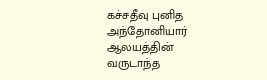கச்சதீவு புனித அந்தோனியார் ஆலயத்தின் வருடாந்த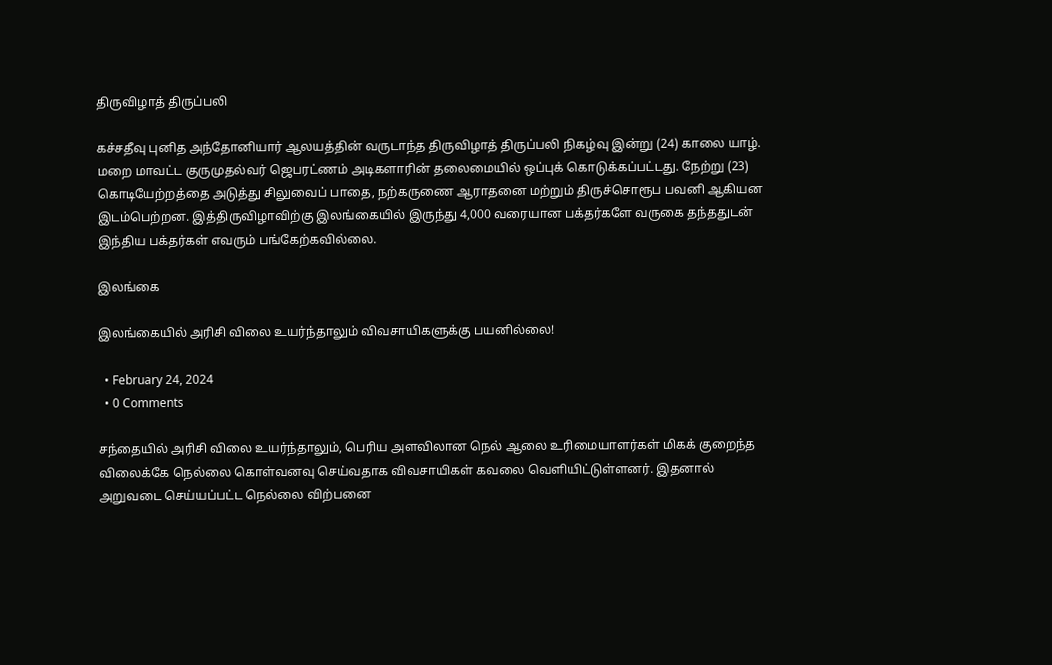திருவிழாத் திருப்பலி

கச்சதீவு புனித அந்தோனியார் ஆலயத்தின் வருடாந்த திருவிழாத் திருப்பலி நிகழ்வு இன்று (24) காலை யாழ். மறை மாவட்ட குருமுதல்வர் ஜெபரட்ணம் அடிகளாரின் தலைமையில் ஒப்புக் கொடுக்கப்பட்டது. நேற்று (23) கொடியேற்றத்தை அடுத்து சிலுவைப் பாதை, நற்கருணை ஆராதனை மற்றும் திருச்சொரூப பவனி ஆகியன இடம்பெற்றன. இத்திருவிழாவிற்கு இலங்கையில் இருந்து 4,000 வரையான பக்தர்களே வருகை தந்ததுடன் இந்திய பக்தர்கள் எவரும் பங்கேற்கவில்லை.

இலங்கை

இலங்கையில் அரிசி விலை உயர்ந்தாலும் விவசாயிகளுக்கு பயனில்லை!

  • February 24, 2024
  • 0 Comments

சந்தையில் அரிசி விலை உயர்ந்தாலும், பெரிய அளவிலான நெல் ஆலை உரிமையாளர்கள் மிகக் குறைந்த விலைக்கே நெல்லை கொள்வனவு செய்வதாக விவசாயிகள் கவலை வெளியிட்டுள்ளனர். இதனால் அறுவடை செய்யப்பட்ட நெல்லை விற்பனை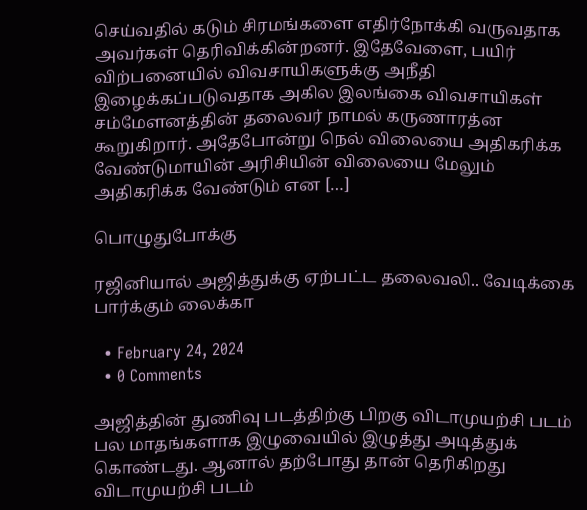செய்வதில் கடும் சிரமங்களை எதிர்நோக்கி வருவதாக அவர்கள் தெரிவிக்கின்றனர். இதேவேளை, பயிர் விற்பனையில் விவசாயிகளுக்கு அநீதி இழைக்கப்படுவதாக அகில இலங்கை விவசாயிகள் சம்மேளனத்தின் தலைவர் நாமல் கருணாரத்ன கூறுகிறார். அதேபோன்று நெல் விலையை அதிகரிக்க வேண்டுமாயின் அரிசியின் விலையை மேலும் அதிகரிக்க வேண்டும் என […]

பொழுதுபோக்கு

ரஜினியால் அஜித்துக்கு ஏற்பட்ட தலைவலி.. வேடிக்கை பார்க்கும் லைக்கா

  • February 24, 2024
  • 0 Comments

அஜித்தின் துணிவு படத்திற்கு பிறகு விடாமுயற்சி படம் பல மாதங்களாக இழுவையில் இழுத்து அடித்துக் கொண்டது. ஆனால் தற்போது தான் தெரிகிறது விடாமுயற்சி படம்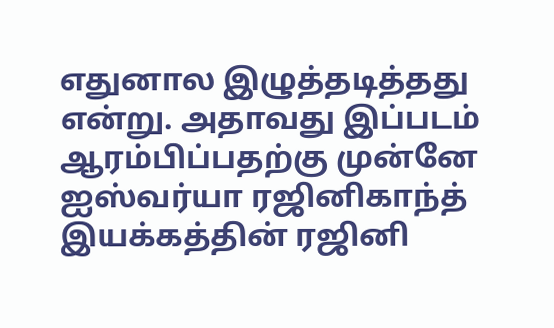எதுனால இழுத்தடித்தது என்று. அதாவது இப்படம் ஆரம்பிப்பதற்கு முன்னே ஐஸ்வர்யா ரஜினிகாந்த் இயக்கத்தின் ரஜினி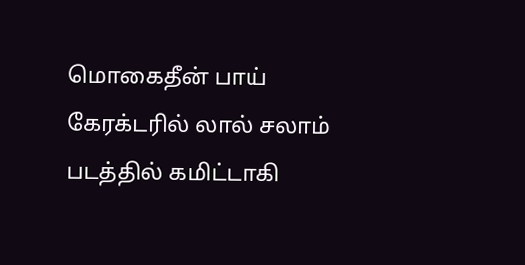மொகைதீன் பாய் கேரக்டரில் லால் சலாம் படத்தில் கமிட்டாகி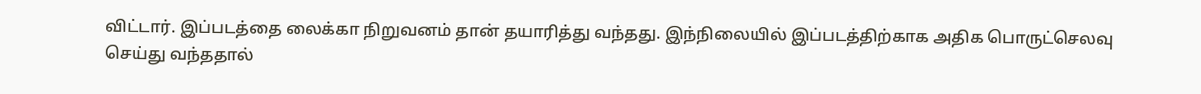விட்டார். இப்படத்தை லைக்கா நிறுவனம் தான் தயாரித்து வந்தது. இந்நிலையில் இப்படத்திற்காக அதிக பொருட்செலவு செய்து வந்ததால்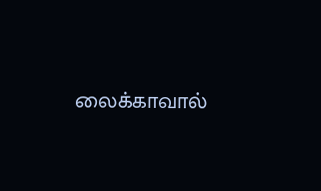லைக்காவால்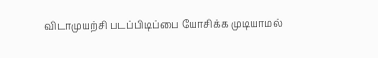விடாமுயற்சி படப்பிடிப்பை யோசிக்க முடியாமல்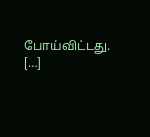போய்விட்டது. […]